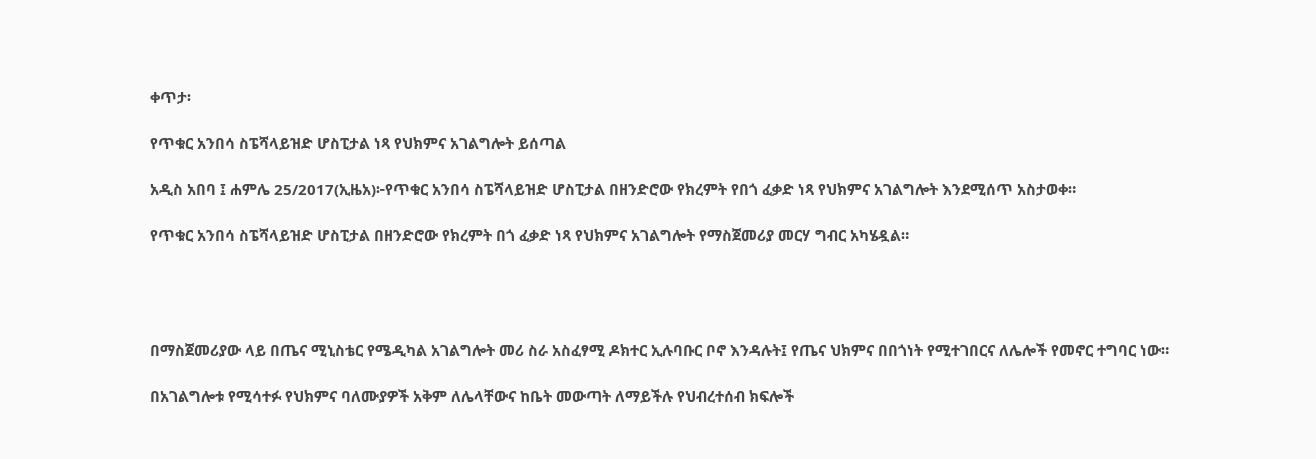ቀጥታ፡

የጥቁር አንበሳ ስፔሻላይዝድ ሆስፒታል ነጻ የህክምና አገልግሎት ይሰጣል

አዲስ አበባ ፤ ሐምሌ 25/2017(ኢዜአ)፦የጥቁር አንበሳ ስፔሻላይዝድ ሆስፒታል በዘንድሮው የክረምት የበጎ ፈቃድ ነጻ የህክምና አገልግሎት እንደሚሰጥ አስታወቀ።

የጥቁር አንበሳ ስፔሻላይዝድ ሆስፒታል በዘንድሮው የክረምት በጎ ፈቃድ ነጻ የህክምና አገልግሎት የማስጀመሪያ መርሃ ግብር አካሄዷል።




በማስጀመሪያው ላይ በጤና ሚኒስቴር የሜዲካል አገልግሎት መሪ ስራ አስፈፃሚ ዶክተር ኢሉባቡር ቦኖ እንዳሉት፤ የጤና ህክምና በበጎነት የሚተገበርና ለሌሎች የመኖር ተግባር ነው።

በአገልግሎቱ የሚሳተፉ የህክምና ባለሙያዎች አቅም ለሌላቸውና ከቤት መውጣት ለማይችሉ የህብረተሰብ ክፍሎች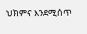ህክምና እንደሚሰጥ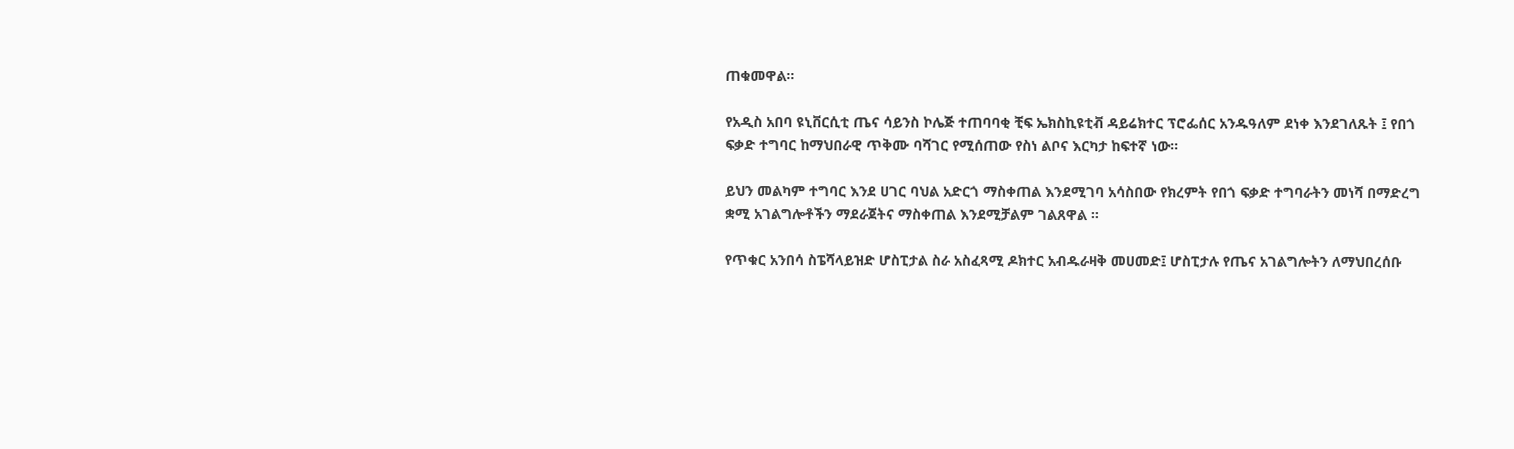ጠቁመዋል።

የአዲስ አበባ ዩኒቨርሲቲ ጤና ሳይንስ ኮሌጅ ተጠባባቂ ቺፍ ኤክስኪዩቲቭ ዳይሬክተር ፕሮፌሰር አንዱዓለም ደነቀ እንደገለጹት ፤ የበጎ ፍቃድ ተግባር ከማህበራዊ ጥቅሙ ባሻገር የሚሰጠው የስነ ልቦና እርካታ ከፍተኛ ነው።

ይህን መልካም ተግባር እንደ ሀገር ባህል አድርጎ ማስቀጠል እንደሚገባ አሳስበው የክረምት የበጎ ፍቃድ ተግባራትን መነሻ በማድረግ ቋሚ አገልግሎቶችን ማደራጀትና ማስቀጠል እንደሚቻልም ገልጸዋል ።

የጥቁር አንበሳ ስፔሻላይዝድ ሆስፒታል ስራ አስፈጻሚ ዶክተር አብዱራዛቅ መሀመድ፤ ሆስፒታሉ የጤና አገልግሎትን ለማህበረሰቡ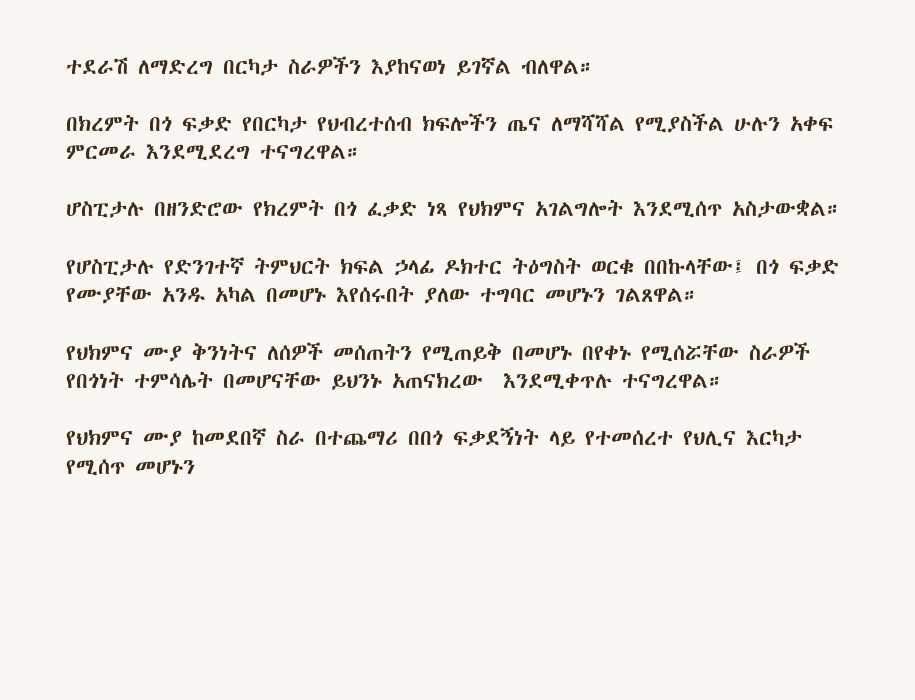ተደራሽ ለማድረግ በርካታ ስራዎችን እያከናወነ ይገኛል ብለዋል።

በክረምት በጎ ፍቃድ የበርካታ የህብረተሰብ ክፍሎችን ጤና ለማሻሻል የሚያስችል ሁሉን አቀፍ ምርመራ እንደሚደረግ ተናግረዋል።

ሆስፒታሉ በዘንድሮው የክረምት በጎ ፈቃድ ነጻ የህክምና አገልግሎት እንደሚሰጥ አስታውቋል።

የሆስፒታሉ የድንገተኛ ትምህርት ክፍል ኃላፊ ዶክተር ትዕግስት ወርቁ በበኩላቸው፤ በጎ ፍቃድ የሙያቸው አንዱ አካል በመሆኑ እየሰሩበት ያለው ተግባር መሆኑን ገልጸዋል።

የህክምና ሙያ ቅንነትና ለሰዎች መሰጠትን የሚጠይቅ በመሆኑ በየቀኑ የሚሰሯቸው ስራዎች የበጎነት ተምሳሌት በመሆናቸው ይህንኑ አጠናክረው  እንደሚቀጥሉ ተናግረዋል።

የህክምና ሙያ ከመደበኛ ስራ በተጨማሪ በበጎ ፍቃደኝነት ላይ የተመሰረተ የህሊና እርካታ የሚሰጥ መሆኑን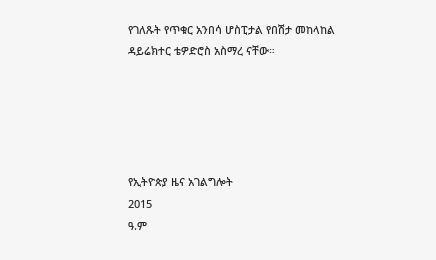የገለጹት የጥቁር አንበሳ ሆስፒታል የበሽታ መከላከል ዳይሬክተር ቴዎድሮስ አስማረ ናቸው።





የኢትዮጵያ ዜና አገልግሎት
2015
ዓ.ም